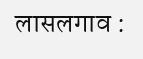लासलगाव :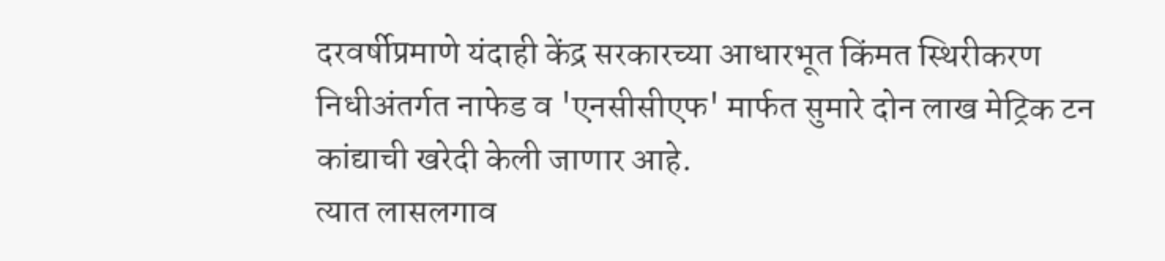दरवर्षीप्रमाणे यंदाही केंद्र सरकारच्या आधारभूत किंमत स्थिरीकरण निधीअंतर्गत नाफेड व 'एनसीसीएफ' मार्फत सुमारे दोन लाख मेट्रिक टन कांद्याची खरेदी केली जाणार आहे.
त्यात लासलगाव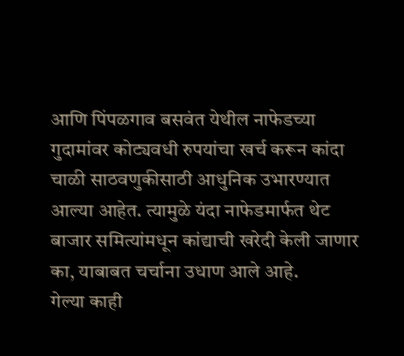आणि पिंपळगाव बसवंत येथील नाफेडच्या गुदामांवर कोट्यवधी रुपयांचा खर्च करून कांदा चाळी साठवणुकीसाठी आधुनिक उभारण्यात आल्या आहेत. त्यामुळे यंदा नाफेडमार्फत थेट बाजार समित्यांमधून कांद्याची खरेदी केली जाणार का, याबाबत चर्चाना उधाण आले आहे.
गेल्या काही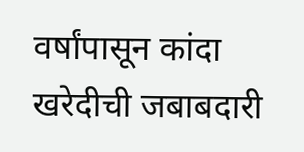वर्षांपासून कांदा खरेदीची जबाबदारी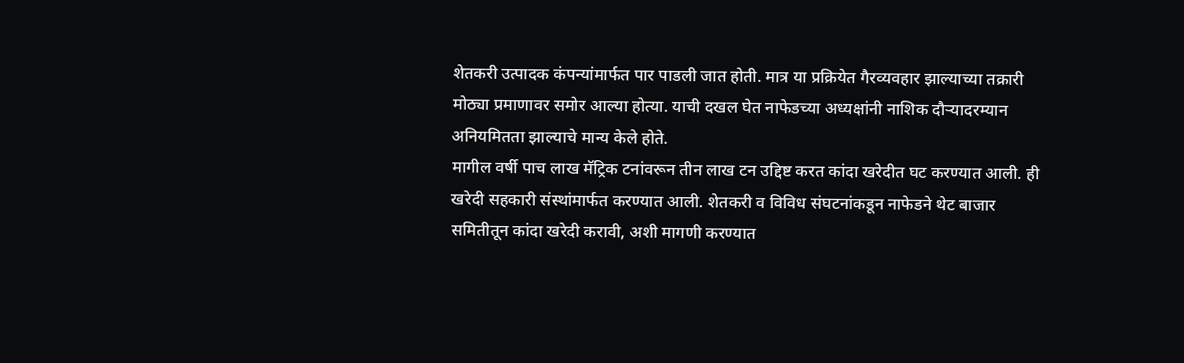शेतकरी उत्पादक कंपन्यांमार्फत पार पाडली जात होती. मात्र या प्रक्रियेत गैरव्यवहार झाल्याच्या तक्रारी मोठ्या प्रमाणावर समोर आल्या होत्या. याची दखल घेत नाफेडच्या अध्यक्षांनी नाशिक दौऱ्यादरम्यान अनियमितता झाल्याचे मान्य केले होते.
मागील वर्षी पाच लाख मॅट्रिक टनांवरून तीन लाख टन उद्दिष्ट करत कांदा खरेदीत घट करण्यात आली. ही खरेदी सहकारी संस्थांमार्फत करण्यात आली. शेतकरी व विविध संघटनांकडून नाफेडने थेट बाजार समितीतून कांदा खरेदी करावी, अशी मागणी करण्यात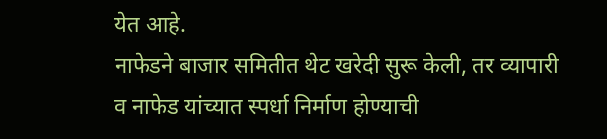येत आहे.
नाफेडने बाजार समितीत थेट खरेदी सुरू केली, तर व्यापारी व नाफेड यांच्यात स्पर्धा निर्माण होण्याची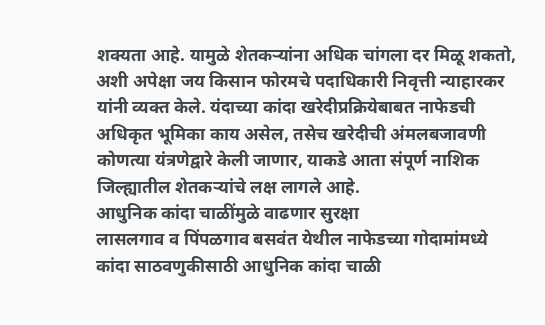शक्यता आहे. यामुळे शेतकऱ्यांना अधिक चांगला दर मिळू शकतो, अशी अपेक्षा जय किसान फोरमचे पदाधिकारी निवृत्ती न्याहारकर यांनी व्यक्त केले. यंदाच्या कांदा खरेदीप्रक्रियेबाबत नाफेडची अधिकृत भूमिका काय असेल, तसेच खरेदीची अंमलबजावणी कोणत्या यंत्रणेद्वारे केली जाणार, याकडे आता संपूर्ण नाशिक जिल्ह्यातील शेतकऱ्यांचे लक्ष लागले आहे.
आधुनिक कांदा चाळींमुळे वाढणार सुरक्षा
लासलगाव व पिंपळगाव बसवंत येथील नाफेडच्या गोदामांमध्ये कांदा साठवणुकीसाठी आधुनिक कांदा चाळी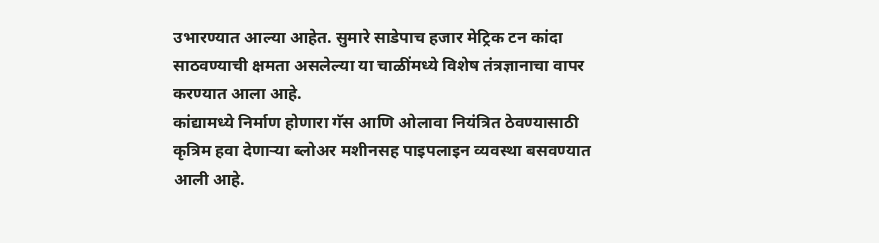उभारण्यात आल्या आहेत. सुमारे साडेपाच हजार मेट्रिक टन कांदा साठवण्याची क्षमता असलेल्या या चाळींमध्ये विशेष तंत्रज्ञानाचा वापर करण्यात आला आहे.
कांद्यामध्ये निर्माण होणारा गॅस आणि ओलावा नियंत्रित ठेवण्यासाठी कृत्रिम हवा देणाऱ्या ब्लोअर मशीनसह पाइपलाइन व्यवस्था बसवण्यात आली आहे.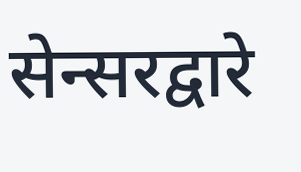सेन्सरद्वारे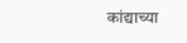कांद्याच्या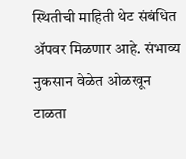स्थितीची माहिती थेट संबंधित ॲपवर मिळणार आहे. संभाव्य नुकसान वेळेत ओळखून टाळता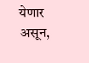येणार असून,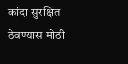कांदा सुरक्षित ठेवण्यास मोठी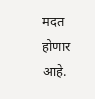मदत होणार आहे.